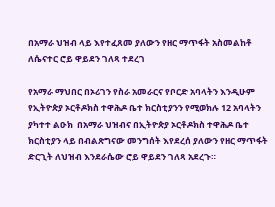በአማራ ህዝብ ላይ እየተፈጸመ ያለውን የዘር ማጥፋት አስመልከቶ ለሴናተር ሮይ ዋይደን ገለጻ ተደረገ

የአማራ ማህበር በኦሪገን የስራ አመራርና የቦርድ አባላትን እንዲሁም የኢትዮጵያ ኦርቶዶክስ ተዋሕዶ ቤተ ክርስቲያንን የሚወክሉ 12 አባላትን ያካተተ ልዑክ  በአማራ ህዝብና በኢትዮጵያ ኦርቶዶክስ ተዋሕዶ ቤተ ክርስቲያን ላይ በብልጽግናው መንግሰት እየደረሰ ያለውን የዘር ማጥፋት ድርጊት ለህዝብ እንደራሴው ሮይ ዋይደን ገለጻ አደረጉ።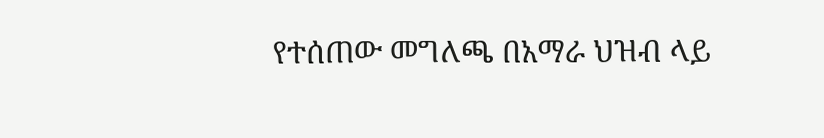የተሰጠው መግለጫ በአማራ ህዝብ ላይ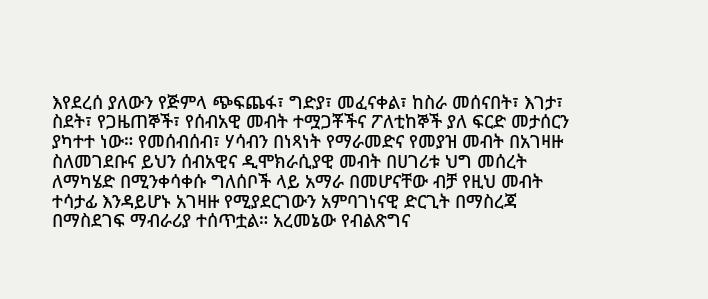እየደረሰ ያለውን የጅምላ ጭፍጨፋ፣ ግድያ፣ መፈናቀል፣ ከስራ መሰናበት፣ እገታ፣ ስደት፣ የጋዜጠኞች፣ የሰብአዊ መብት ተሟጋቾችና ፖለቲከኞች ያለ ፍርድ መታሰርን ያካተተ ነው። የመሰብሰብ፣ ሃሳብን በነጻነት የማራመድና የመያዝ መብት በአገዛዙ ስለመገደቡና ይህን ሰብአዊና ዲሞክራሲያዊ መብት በሀገሪቱ ህግ መሰረት ለማካሄድ በሚንቀሳቀሱ ግለሰቦች ላይ አማራ በመሆናቸው ብቻ የዚህ መብት ተሳታፊ እንዳይሆኑ አገዛዙ የሚያደርገውን አምባገነናዊ ድርጊት በማስረጃ በማስደገፍ ማብራሪያ ተሰጥቷል። አረመኔው የብልጽግና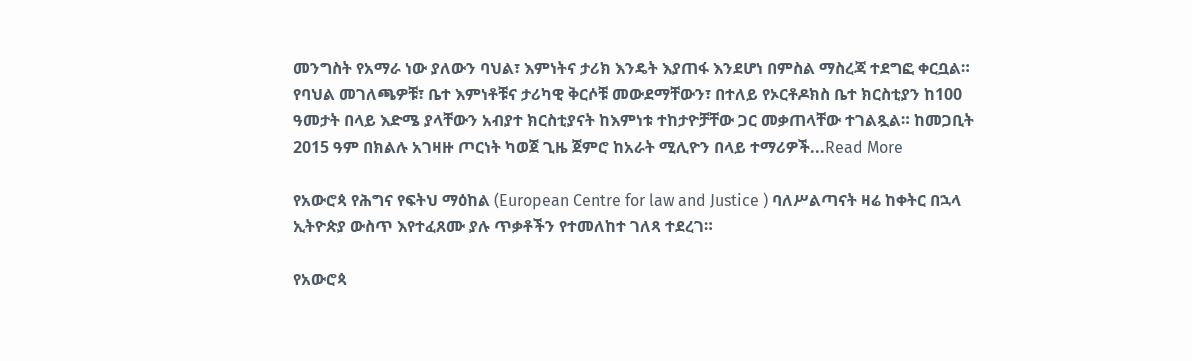መንግስት የአማራ ነው ያለውን ባህል፣ እምነትና ታሪክ እንዴት እያጠፋ እንደሆነ በምስል ማስረጃ ተደግፎ ቀርቧል። የባህል መገለጫዎቹ፣ ቤተ እምነቶቹና ታሪካዊ ቅርሶቹ መውደማቸውን፣ በተለይ የኦርቶዶክስ ቤተ ክርስቲያን ከ100 ዓመታት በላይ እድሜ ያላቸውን አብያተ ክርስቲያናት ከእምነቱ ተከታዮቻቸው ጋር መቃጠላቸው ተገልጿል። ከመጋቢት 2015 ዓም በክልሉ አገዛዙ ጦርነት ካወጀ ጊዜ ጀምሮ ከአራት ሚሊዮን በላይ ተማሪዎች...Read More

የአውሮጳ የሕግና የፍትህ ማዕከል (European Centre for law and Justice ) ባለሥልጣናት ዛሬ ከቀትር በኋላ ኢትዮጵያ ውስጥ እየተፈጸሙ ያሉ ጥቃቶችን የተመለከተ ገለጻ ተደረገ።

የአውሮጳ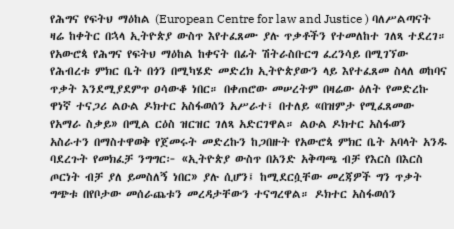የሕግና የፍትህ ማዕከል (European Centre for law and Justice ) ባለሥልጣናት ዛሬ ከቀትር በኋላ ኢትዮጵያ ውስጥ እየተፈጸሙ ያሉ ጥቃቶችን የተመለከተ ገለጻ ተደረገ። የአውሮጳ የሕግና የፍትህ ማዕከል ከቀናት በፊት ሽትራስቡርግ ፈረንሳይ በሚገኘው የሕብረቱ ምክር ቤት በጎን በሚካሄድ መድረክ ኢትዮጵያውን ላይ እየተፈጸመ ስላለ ወከባና ጥቃት እንደሚያደምጥ ዐሳውቆ ነበር። በቀጠሮው መሠረትም በዛሬው ዕለት የመድረኩ ዋነኛ ተናጋሪ ልዑል ዶክተር አስፋወሰን አሥራተ፤ በተለይ «በዝምታ የሚፈጸመው የአማራ ስቃይ» በሚል ርዕስ ዝርዝር ገለጻ አድርገዋል። ልዑል ዶክተር አስፋወን አስራተን በማስተዋወቅ የጀመሩት መድረኩን ከጋበዙት የአውሮጳ ምክር ቤት አባላት አንዱ ባደረጉት የመክፈቻ ንግግር፦ «ኢትዮጵያ ውስጥ በአንድ አቅጣጫ ብቻ የእርስ በእርስ ጦርነት ብቻ ያለ ይመስለኝ ነበር» ያሉ ሲሆን፤ ከሚደርሷቸው መረጃዎች ግን ጥቃት ግጭቱ በየቦታው መሰራጨቱን መረዳታቸውን ተናግረዋል። ዶክተር አስፋወሰን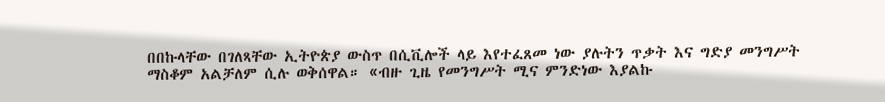በበኩላቸው በገለጻቸው ኢትዮጵያ ውስጥ በሲቪሎች ላይ እየተፈጸመ ነው ያሉትን ጥቃት እና ግድያ መንግሥት ማስቆም አልቻለም ሲሉ ወቅሰዋል። «ብዙ ጊዜ የመንግሥት ሚና ምንድነው እያልኩ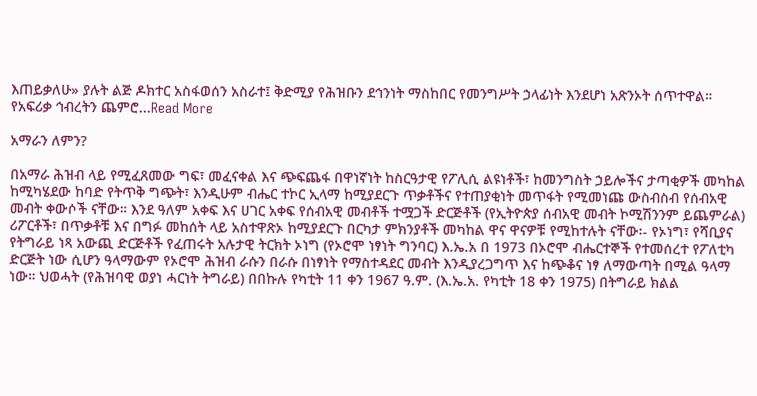እጠይቃለሁ» ያሉት ልጅ ዶክተር አስፋወሰን አስራተ፤ ቅድሚያ የሕዝቡን ደኅንነት ማስከበር የመንግሥት ኃላፊነት እንደሆነ አጽንኦት ሰጥተዋል። የአፍሪቃ ኅብረትን ጨምሮ...Read More

አማራን ለምን?

በአማራ ሕዝብ ላይ የሚፈጸመው ግፍ፣ መፈናቀል እና ጭፍጨፋ በዋነኛነት ከስርዓታዊ የፖሊሲ ልዩነቶች፣ ከመንግስት ኃይሎችና ታጣቂዎች መካከል ከሚካሄደው ከባድ የትጥቅ ግጭት፣ እንዲሁም ብሔር ተኮር ኢላማ ከሚያደርጉ ጥቃቶችና የተጠያቂነት መጥፋት የሚመነጩ ውስብስብ የሰብአዊ መብት ቀውሶች ናቸው። እንደ ዓለም አቀፍ እና ሀገር አቀፍ የሰብአዊ መብቶች ተሟጋች ድርጅቶች (የኢትዮጵያ ሰብአዊ መብት ኮሚሽንንም ይጨምራል) ሪፖርቶች፣ በጥቃቶቹ እና በግፉ መከሰት ላይ አስተዋጽኦ ከሚያደርጉ በርካታ ምክንያቶች መካከል ዋና ዋናዎቹ የሚከተሉት ናቸው፡- የኦነግ፣ የሻቢያና የትግራይ ነጻ አውጪ ድርጅቶች የፈጠሩት አሉታዊ ትርክት ኦነግ (የኦሮሞ ነፃነት ግንባር) እ.ኤ.አ በ 1973 በኦሮሞ ብሔርተኞች የተመሰረተ የፖለቲካ ድርጅት ነው ሲሆን ዓላማውም የኦሮሞ ሕዝብ ራሱን በራሱ በነፃነት የማስተዳደር መብት እንዲያረጋግጥ እና ከጭቆና ነፃ ለማውጣት በሚል ዓላማ ነው። ህወሓት (የሕዝባዊ ወያነ ሓርነት ትግራይ) በበኩሉ የካቲት 11 ቀን 1967 ዓ.ም. (እ.ኤ.አ. የካቲት 18 ቀን 1975) በትግራይ ክልል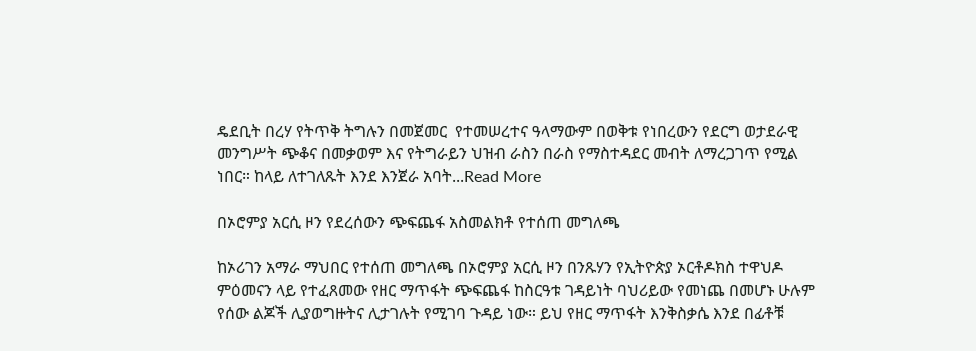ዴደቢት በረሃ የትጥቅ ትግሉን በመጀመር  የተመሠረተና ዓላማውም በወቅቱ የነበረውን የደርግ ወታደራዊ መንግሥት ጭቆና በመቃወም እና የትግራይን ህዝብ ራስን በራስ የማስተዳደር መብት ለማረጋገጥ የሚል ነበር። ከላይ ለተገለጹት እንደ እንጀራ አባት...Read More

በኦሮምያ አርሲ ዞን የደረሰውን ጭፍጨፋ አስመልክቶ የተሰጠ መግለጫ

ከኦሪገን አማራ ማህበር የተሰጠ መግለጫ በኦሮምያ አርሲ ዞን በንጹሃን የኢትዮጵያ ኦርቶዶክስ ተዋህዶ ምዕመናን ላይ የተፈጸመው የዘር ማጥፋት ጭፍጨፋ ከስርዓቱ ገዳይነት ባህሪይው የመነጨ በመሆኑ ሁሉም የሰው ልጆች ሊያወግዙትና ሊታገሉት የሚገባ ጉዳይ ነው። ይህ የዘር ማጥፋት እንቅስቃሴ እንደ በፊቶቹ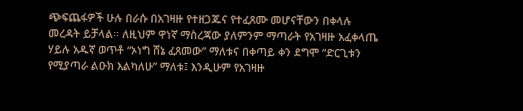ጭፍጨፋዎች ሁሉ በራሱ በአገዛዙ የተዘጋጁና የተፈጸሙ መሆናቸውን በቀላሉ መረዳት ይቻላል። ለዚህም ዋነኛ ማስረጃው ያለምንም ማጣራት የአገዛዙ አፈቀላጤ ሃይሉ አዱኛ ወጥቶ “ኦነግ ሸኔ ፈጸመው” ማለቱና በቀጣይ ቀን ደግሞ “ድርጊቱን የሚያጣራ ልዑክ እልካለሁ” ማለቱ፤ እንዲሁም የአገዛዙ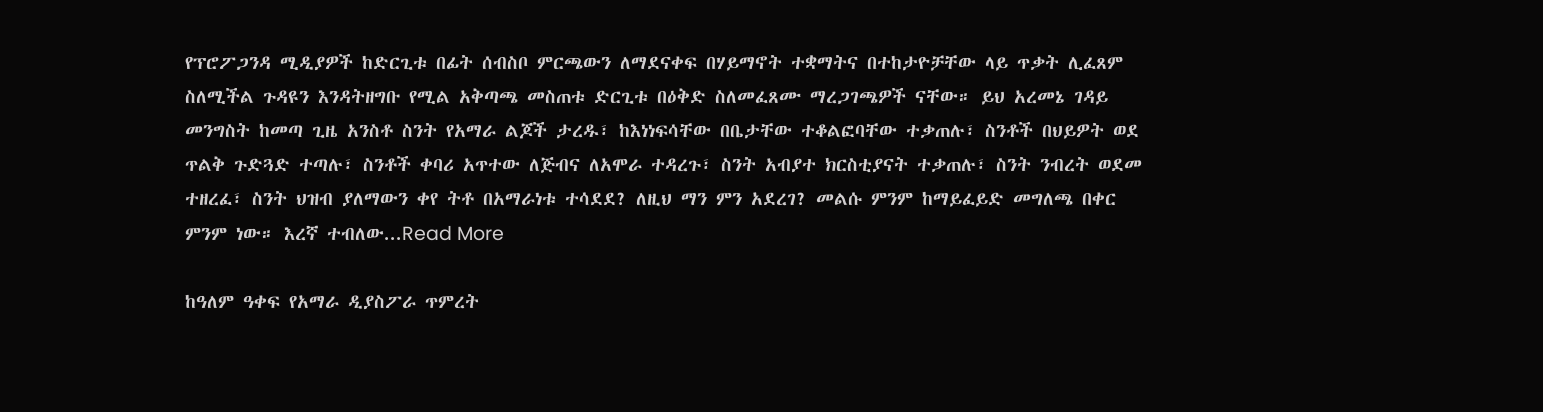የፕሮፖጋንዳ ሚዲያዎች ከድርጊቱ በፊት ሰብስቦ ምርጫውን ለማደናቀፍ በሃይማኖት ተቋማትና በተከታዮቻቸው ላይ ጥቃት ሊፈጸም ስለሚችል ጉዳዩን እንዳትዘግቡ የሚል አቅጣጫ መስጠቱ ድርጊቱ በዕቅድ ስለመፈጸሙ ማረጋገጫዎች ናቸው። ይህ አረመኔ ገዳይ መንግስት ከመጣ ጊዜ አንስቶ ስንት የአማራ ልጆች ታረዱ፣ ከእነነፍሳቸው በቤታቸው ተቆልፎባቸው ተቃጠሉ፣ ስንቶች በህይዎት ወደ ጥልቅ ጉድጓድ ተጣሉ፣ ስንቶች ቀባሪ አጥተው ለጅብና ለአሞራ ተዳረጉ፣ ስንት አብያተ ክርስቲያናት ተቃጠሉ፣ ስንት ንብረት ወደመ ተዘረፈ፣ ስንት ህዝብ ያለማውን ቀየ ትቶ በአማራነቱ ተሳደደ? ለዚህ ማን ምን አደረገ? መልሱ ምንም ከማይፈይድ መግለጫ በቀር ምንም ነው። እረኛ ተብለው...Read More

ከዓለም ዓቀፍ የአማራ ዲያስፖራ ጥምረት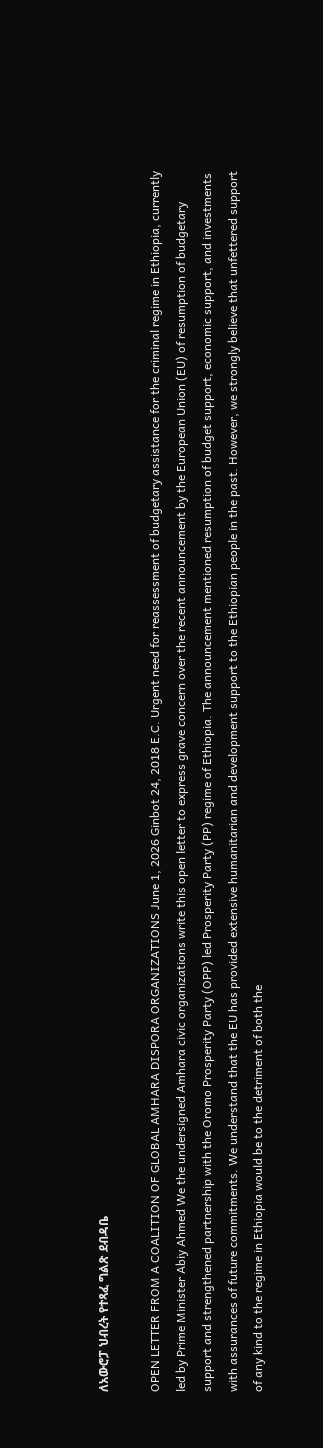ለአውሮፓ ህብረት የተጻፈ ግልጽ ደብዳቤ

OPEN LETTER FROM A COALITION OF GLOBAL AMHARA DISPORA ORGANIZATIONS June 1, 2026 Ginbot 24, 2018 E.C. Urgent need for reassessment of budgetary assistance for the criminal regime in Ethiopia, currently led by Prime Minister Abiy Ahmed We the undersigned Amhara civic organizations write this open letter to express grave concern over the recent announcement by the European Union (EU) of resumption of budgetary support and strengthened partnership with the Oromo Prosperity Party (OPP) led Prosperity Party (PP) regime of Ethiopia. The announcement mentioned resumption of budget support, economic support, and investments with assurances of future commitments. We understand that the EU has provided extensive humanitarian and development support to the Ethiopian people in the past. However, we strongly believe that unfettered support of any kind to the regime in Ethiopia would be to the detriment of both the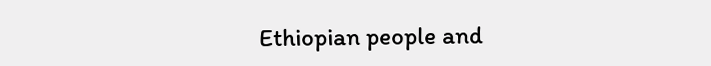Ethiopian people and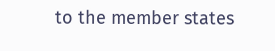to the member states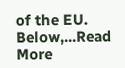of the EU. Below,...Read More